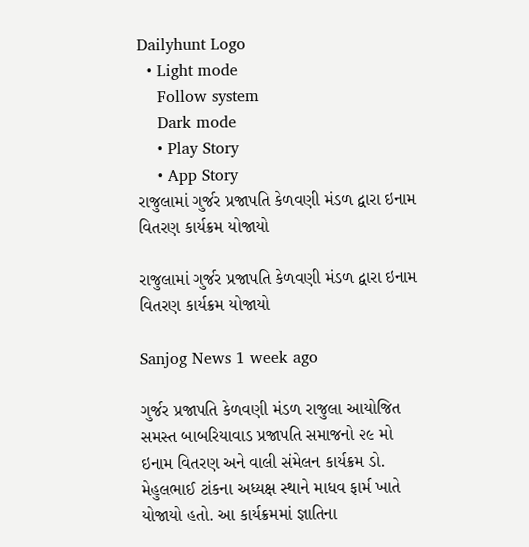Dailyhunt Logo
  • Light mode
    Follow system
    Dark mode
    • Play Story
    • App Story
રાજુલામાં ગુર્જર પ્રજાપતિ કેળવણી મંડળ દ્વારા ઇનામ વિતરણ કાર્યક્રમ યોજાયો

રાજુલામાં ગુર્જર પ્રજાપતિ કેળવણી મંડળ દ્વારા ઇનામ વિતરણ કાર્યક્રમ યોજાયો

Sanjog News 1 week ago

ગુર્જર પ્રજાપતિ કેળવણી મંડળ રાજુલા આયોજિત સમસ્ત બાબરિયાવાડ પ્રજાપતિ સમાજનો ૨૯ મો ઇનામ વિતરણ અને વાલી સંમેલન કાર્યક્રમ ડો. મેહુલભાઈ ટાંકના અધ્યક્ષ સ્થાને માધવ ફાર્મ ખાતે યોજાયો હતો. આ કાર્યક્રમમાં જ્ઞાતિના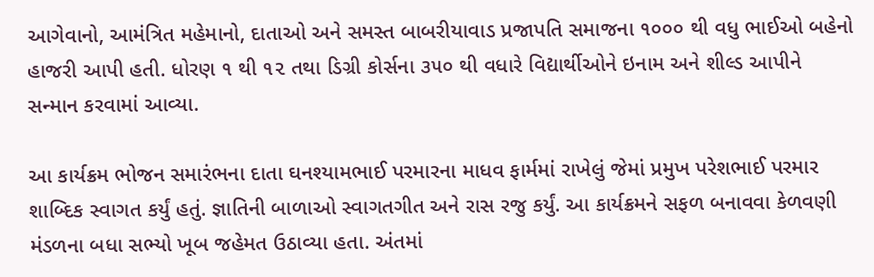આગેવાનો, આમંત્રિત મહેમાનો, દાતાઓ અને સમસ્ત બાબરીયાવાડ પ્રજાપતિ સમાજના ૧૦૦૦ થી વધુ ભાઈઓ બહેનો હાજરી આપી હતી. ધોરણ ૧ થી ૧૨ તથા ડિગ્રી કોર્સના ૩૫૦ થી વધારે વિદ્યાર્થીઓને ઇનામ અને શીલ્ડ આપીને સન્માન કરવામાં આવ્યા.

આ કાર્યક્રમ ભોજન સમારંભના દાતા ઘનશ્યામભાઈ પરમારના માધવ ફાર્મમાં રાખેલું જેમાં પ્રમુખ પરેશભાઈ પરમાર શાબ્દિક સ્વાગત કર્યું હતું. જ્ઞાતિની બાળાઓ સ્વાગતગીત અને રાસ રજુ કર્યું. આ કાર્યક્રમને સફળ બનાવવા કેળવણી મંડળના બધા સભ્યો ખૂબ જહેમત ઉઠાવ્યા હતા. અંતમાં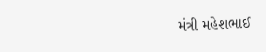મંત્રી મહેશભાઈ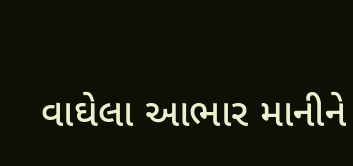વાઘેલા આભાર માનીને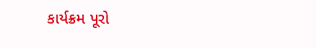કાર્યક્રમ પૂરો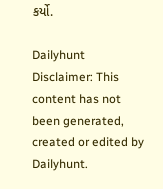કર્યો.

Dailyhunt
Disclaimer: This content has not been generated, created or edited by Dailyhunt.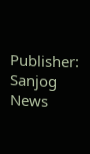Publisher: Sanjog News